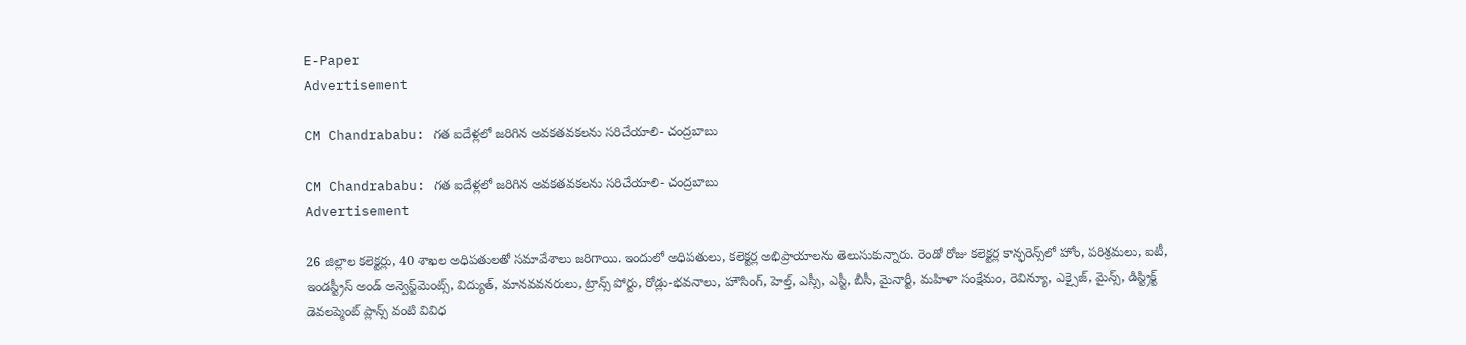E-Paper
Advertisement

CM Chandrababu: గత ఐదేళ్లలో జరిగిన అవకతవకలను సరిచేయాలి- చంద్రబాబు

CM Chandrababu: గత ఐదేళ్లలో జరిగిన అవకతవకలను సరిచేయాలి- చంద్రబాబు
Advertisement

26 జిల్లాల కలెక్టర్లు, 40 శాఖల అధిపతులతో సమావేశాలు జరిగాయి. ఇందులో అధిపతులు, కలెక్టర్ల అభిప్రాయాలను తెలుసుకున్నారు. రెండో రోజు కలెక్టర్ల కాన్ఫరెన్స్‌లో హోం, పరిశ్రమలు, ఐటీ, ఇండస్ట్రీస్‌ అండ్‌ అన్వెస్ట్‌మెంట్స్‌, విద్యుత్‌, మానవవనరులు, ట్రాన్స్‌ పోర్టు, రోడ్లు-భవనాలు, హౌసింగ్, హెల్త్, ఎస్సీ, ఎస్టీ, బీసీ, మైనార్టీ, మహిళా సంక్షేమం, రెవిన్యూ, ఎక్సైజ్, మైన్స్, డిస్ట్రిక్ట్ డెవలప్మెంట్ ప్లాన్స్ వంటి వివిధ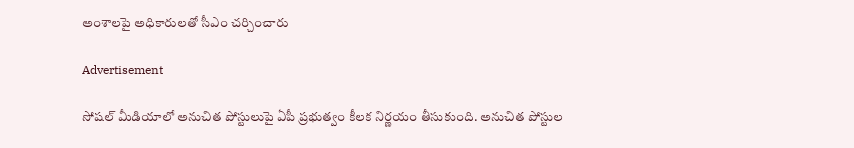అంశాలపై అధికారులతో సీఎం చర్చించారు

Advertisement

సోషల్‌ మీడియాలో అనుచిత పోస్టులుపై ఏపీ ప్రభుత్వం కీలక నిర్ణయం తీసుకుంది. అనుచిత పోస్టుల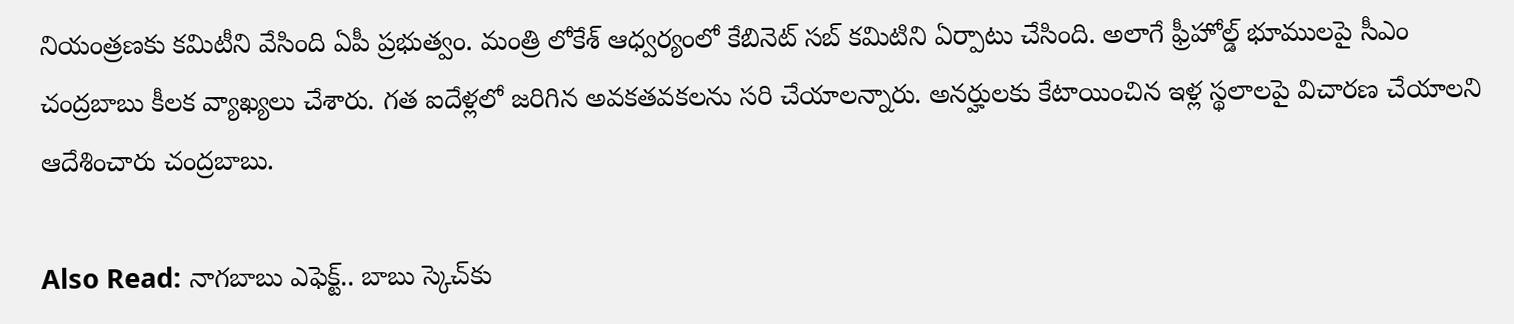నియంత్రణకు కమిటీని వేసింది ఏపీ ప్రభుత్వం. మంత్రి లోకేశ్‌ ఆధ్వర్యంలో కేబినెట్‌ సబ్‌ కమిటిని ఏర్పాటు చేసింది. అలాగే ఫ్రీహోల్డ్‌ భూములపై సీఎం చంద్రబాబు కీలక వ్యాఖ్యలు చేశారు. గత ఐదేళ్లలో జరిగిన అవకతవకలను సరి చేయాలన్నారు. అనర్హులకు కేటాయించిన ఇళ్ల స్థలాలపై విచారణ చేయాలని ఆదేశించారు చంద్రబాబు.

Also Read: నాగబాబు ఎఫెక్ట్.. బాబు స్కెచ్‌కు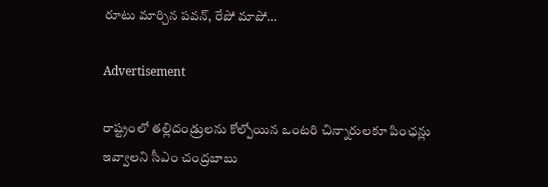రూటు మార్చిన పవన్, రేపో మాపో…

Advertisement

రాష్ట్రంలో తల్లిదండ్రులను కోల్పోయిన ఒంటరి చిన్నారులకూ పింఛన్లు ఇవ్వాలని సీఎం చంద్రబాబు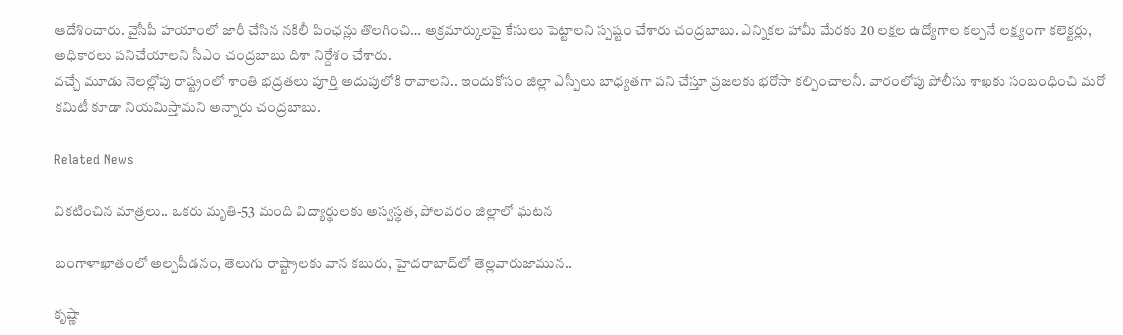ఆదేశించారు. వైసీపీ హయాంలో జారీ చేసిన నకిలీ పింఛన్లు తొలగించి… అక్రమార్కులపై కేసులు పెట్టాలని స్పష్టం చేశారు చంద్రబాబు. ఎన్నికల హామీ మేరకు 20 లక్షల ఉద్యోగాల కల్పనే లక్ష్యంగా కలెక్టర్లు, అధికారలు పనిచేయాలని సీఎం చంద్రబాబు దిశా నిర్దేశం చేశారు.
వచ్చే మూడు నెలల్లోపు రాష్ట్రంలో శాంతి భద్రతలు పూర్తి అదుపులోకి రావాలని.. ఇందుకోసం జిల్లా ఎస్పీలు బాధ్యతగా పని చేస్తూ ప్రజలకు భరోసా కల్పించాలనీ. వారంలోపు పోలీసు శాఖకు సంబంధించి మరో కమిటీ కూడా నియమిస్తామని అన్నారు చంద్రబాబు.

Related News

వికటించిన మాత్రలు.. ఒకరు మృతి-53 మంది విద్యార్థులకు అస్వస్థత, పోలవరం జిల్లాలో ఘటన

బంగాళాఖాతంలో అల్పపీడనం, తెలుగు రాష్ట్రాలకు వాన కబురు, హైదరాబాద్‌లో తెల్లవారుజామున..

కృష్ణా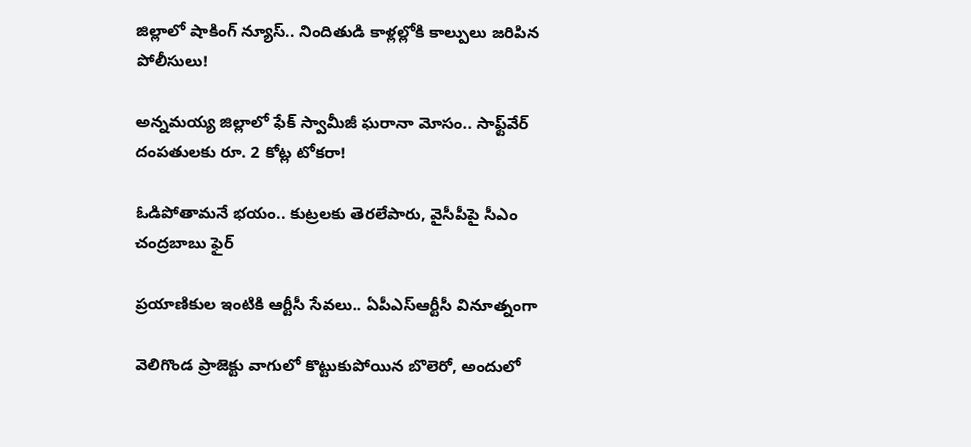జిల్లాలో షాకింగ్ న్యూస్.. నిందితుడి కాళ్లల్లోకి కాల్పులు జరిపిన పోలీసులు!

అన్నమయ్య జిల్లాలో ఫేక్ స్వామీజీ ఘరానా మోసం.. సాఫ్ట్‌వేర్ దంపతులకు రూ. 2 కోట్ల టోకరా!

ఓడిపోతామనే భయం.. కుట్రలకు తెరలేపారు, వైసీపీపై సీఎం చంద్రబాబు ఫైర్

ప్రయాణికుల ఇంటికి ఆర్టీసీ సేవలు.. ఏపీఎస్ఆర్టీసీ వినూత్నంగా

వెలిగొండ ప్రాజెక్టు వాగులో కొట్టుకుపోయిన బొలెరో, అందులో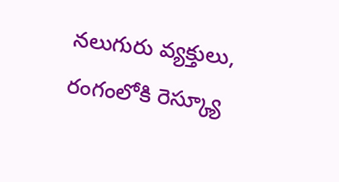నలుగురు వ్యక్తులు, రంగంలోకి రెస్క్యూ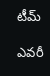టీమ్

ఎవరీ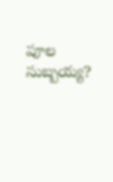పూల సుబ్బయ్య?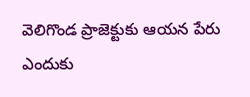వెలిగొండ ప్రాజెక్టుకు ఆయన పేరు ఎందుకు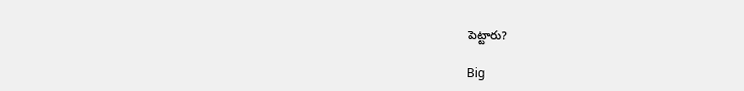పెట్టారు?

Big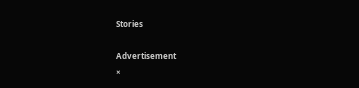Stories

Advertisement
×